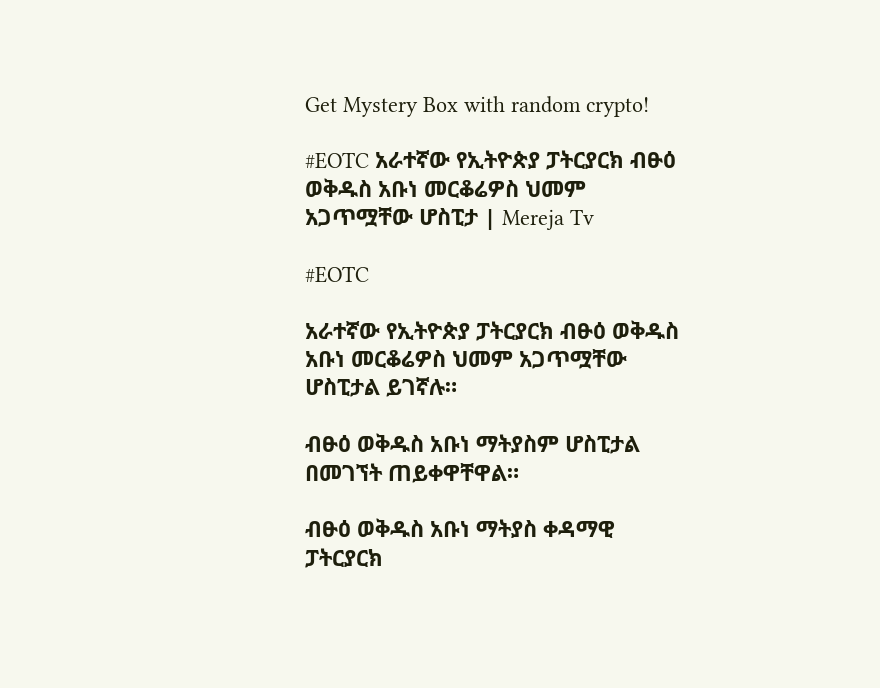Get Mystery Box with random crypto!

#EOTC አራተኛው የኢትዮጵያ ፓትርያርክ ብፁዕ ወቅዱስ አቡነ መርቆሬዎስ ህመም አጋጥሟቸው ሆስፒታ | Mereja Tv

#EOTC

አራተኛው የኢትዮጵያ ፓትርያርክ ብፁዕ ወቅዱስ አቡነ መርቆሬዎስ ህመም አጋጥሟቸው ሆስፒታል ይገኛሉ።

ብፁዕ ወቅዱስ አቡነ ማትያስም ሆስፒታል በመገኘት ጠይቀዋቸዋል።

ብፁዕ ወቅዱስ አቡነ ማትያስ ቀዳማዊ ፓትርያርክ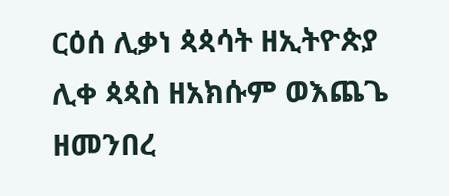ርዕሰ ሊቃነ ጳጳሳት ዘኢትዮጵያ ሊቀ ጳጳስ ዘአክሱም ወእጨጌ ዘመንበረ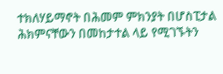ተክለሃይማኖት በሕመም ምክንያት በሆስፒታል ሕክምናቸውን በመከታተል ላይ የሚገኙትን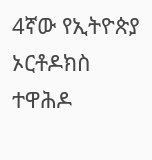4ኛው የኢትዮጵያ ኦርቶዶክስ ተዋሕዶ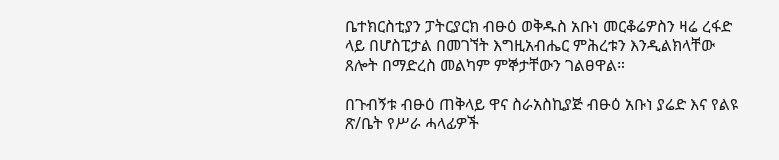ቤተክርስቲያን ፓትርያርክ ብፁዕ ወቅዱስ አቡነ መርቆሬዎስን ዛሬ ረፋድ ላይ በሆስፒታል በመገኘት እግዚአብሔር ምሕረቱን እንዲልክላቸው ጸሎት በማድረስ መልካም ምኞታቸውን ገልፀዋል።

በጉብኝቱ ብፁዕ ጠቅላይ ዋና ስራአስኪያጅ ብፁዕ አቡነ ያሬድ እና የልዩ ጽ/ቤት የሥራ ሓላፊዎች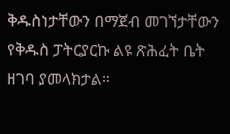ቅዱስነታቸውን በማጀብ መገኘታቸውን የቅዱስ ፓትርያርኩ ልዩ ጽሕፈት ቤት ዘገባ ያመላክታል።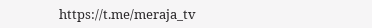https://t.me/meraja_tv